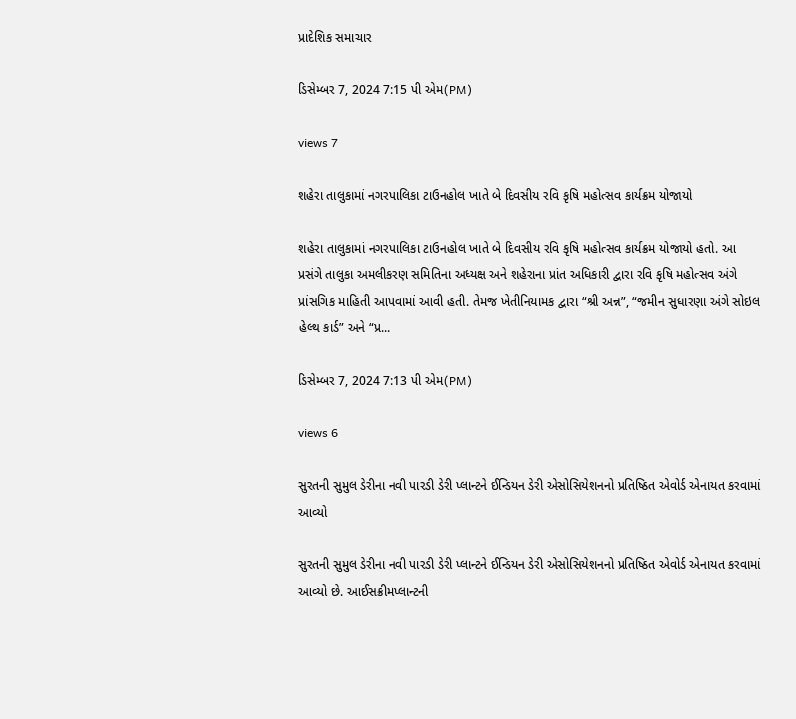પ્રાદેશિક સમાચાર

ડિસેમ્બર 7, 2024 7:15 પી એમ(PM)

views 7

શહેરા તાલુકામાં નગરપાલિકા ટાઉનહોલ ખાતે બે દિવસીય રવિ કૃષિ મહોત્સવ કાર્યક્રમ યોજાયો

શહેરા તાલુકામાં નગરપાલિકા ટાઉનહોલ ખાતે બે દિવસીય રવિ કૃષિ મહોત્સવ કાર્યક્રમ યોજાયો હતો. આ પ્રસંગે તાલુકા અમલીકરણ સમિતિના અધ્યક્ષ અને શહેરાના પ્રાંત અધિકારી દ્વારા રવિ કૃષિ મહોત્સવ અંગે પ્રાંસગિક માહિતી આપવામાં આવી હતી. તેમજ ખેતીનિયામક દ્વારા “શ્રી અન્ન”, “જમીન સુધારણા અંગે સોઇલ હેલ્થ કાર્ડ” અને “પ્ર...

ડિસેમ્બર 7, 2024 7:13 પી એમ(PM)

views 6

સુરતની સુમુલ ડેરીના નવી પારડી ડેરી પ્લાન્ટને ઈન્ડિયન ડેરી એસોસિયેશનનો પ્રતિષ્ઠિત એવોર્ડ એનાયત કરવામાં આવ્યો

સુરતની સુમુલ ડેરીના નવી પારડી ડેરી પ્લાન્ટને ઈન્ડિયન ડેરી એસોસિયેશનનો પ્રતિષ્ઠિત એવોર્ડ એનાયત કરવામાં આવ્યો છે. આઈસક્રીમપ્લાન્ટની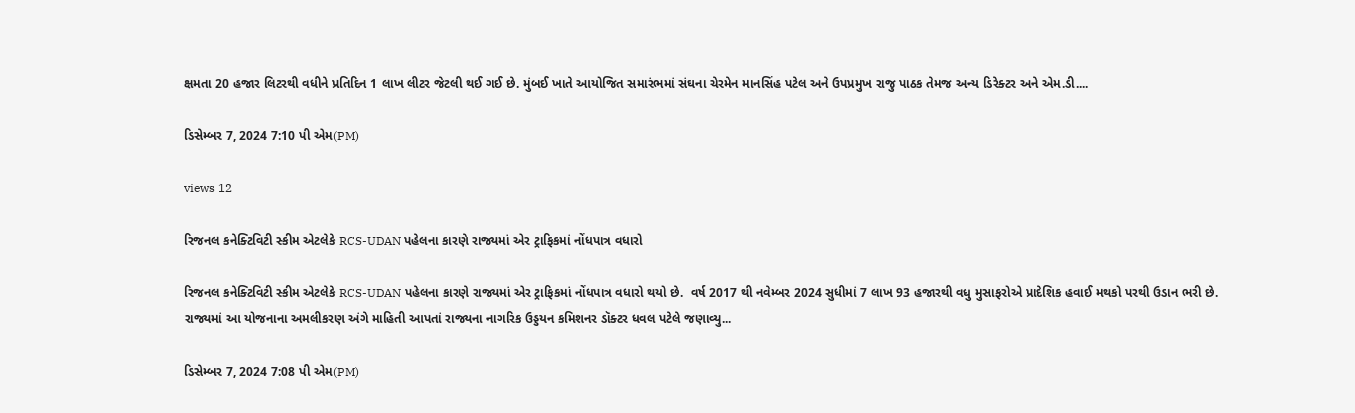ક્ષમતા 20 હજાર લિટરથી વધીને પ્રતિદિન 1 લાખ લીટર જેટલી થઈ ગઈ છે. મુંબઈ ખાતે આયોજિત સમારંભમાં સંઘના ચેરમેન માનસિંહ પટેલ અને ઉપપ્રમુખ રાજુ પાઠક તેમજ અન્ય ડિરેક્ટર અને એમ.ડી....

ડિસેમ્બર 7, 2024 7:10 પી એમ(PM)

views 12

રિજનલ કનેક્ટિવિટી સ્કીમ એટલેકે RCS-UDAN પહેલના કારણે રાજ્યમાં એર ટ્રાફિકમાં નોંધપાત્ર વધારો

રિજનલ કનેક્ટિવિટી સ્કીમ એટલેકે RCS-UDAN પહેલના કારણે રાજ્યમાં એર ટ્રાફિકમાં નોંધપાત્ર વધારો થયો છે.  વર્ષ 2017 થી નવેમ્બર 2024 સુધીમાં 7 લાખ 93 હજારથી વધુ મુસાફરોએ પ્રાદેશિક હવાઈ મથકો પરથી ઉડાન ભરી છે. રાજ્યમાં આ યોજનાના અમલીકરણ અંગે માહિતી આપતાં રાજ્યના નાગરિક ઉડ્ડયન કમિશનર ડૉક્ટર ધવલ પટેલે જણાવ્યુ...

ડિસેમ્બર 7, 2024 7:08 પી એમ(PM)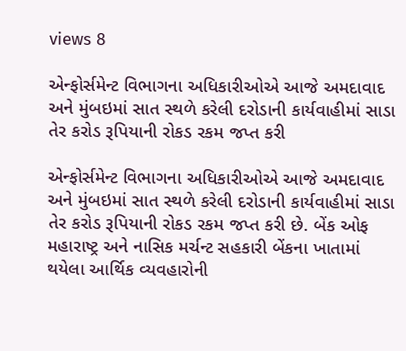views 8

એન્ફોર્સમેન્ટ વિભાગના અધિકારીઓએ આજે અમદાવાદ અને મુંબઇમાં સાત સ્થળે કરેલી દરોડાની કાર્યવાહીમાં સાડા તેર કરોડ રૂપિયાની રોકડ રકમ જપ્ત કરી

એન્ફોર્સમેન્ટ વિભાગના અધિકારીઓએ આજે અમદાવાદ અને મુંબઇમાં સાત સ્થળે કરેલી દરોડાની કાર્યવાહીમાં સાડા તેર કરોડ રૂપિયાની રોકડ રકમ જપ્ત કરી છે. બેંક ઓફ મહારાષ્ટ્ર અને નાસિક મર્ચન્ટ સહકારી બેંકના ખાતામાં થયેલા આર્થિક વ્યવહારોની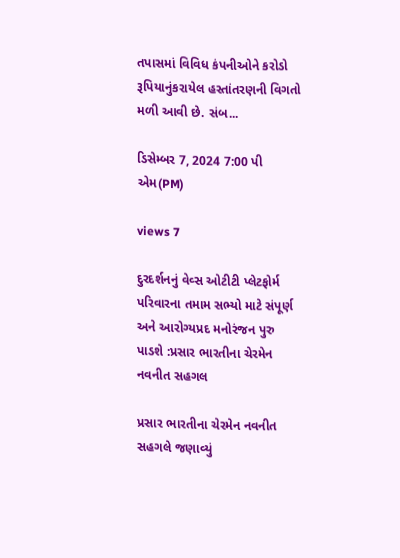તપાસમાં વિવિધ કંપનીઓને કરોડો રૂપિયાનુંકરાયેલ હસ્તાંતરણની વિગતો મળી આવી છે. સંબ...

ડિસેમ્બર 7, 2024 7:00 પી એમ(PM)

views 7

દુરદર્શનનું વેવ્સ ઓટીટી પ્લેટફોર્મ પરિવારના તમામ સભ્યો માટે સંપૂર્ણ અને આરોગ્યપ્રદ મનોરંજન પુરુ પાડશે :પ્રસાર ભારતીના ચેરમેન નવનીત સહગલ

પ્રસાર ભારતીના ચેરમેન નવનીત સહગલે જણાવ્યું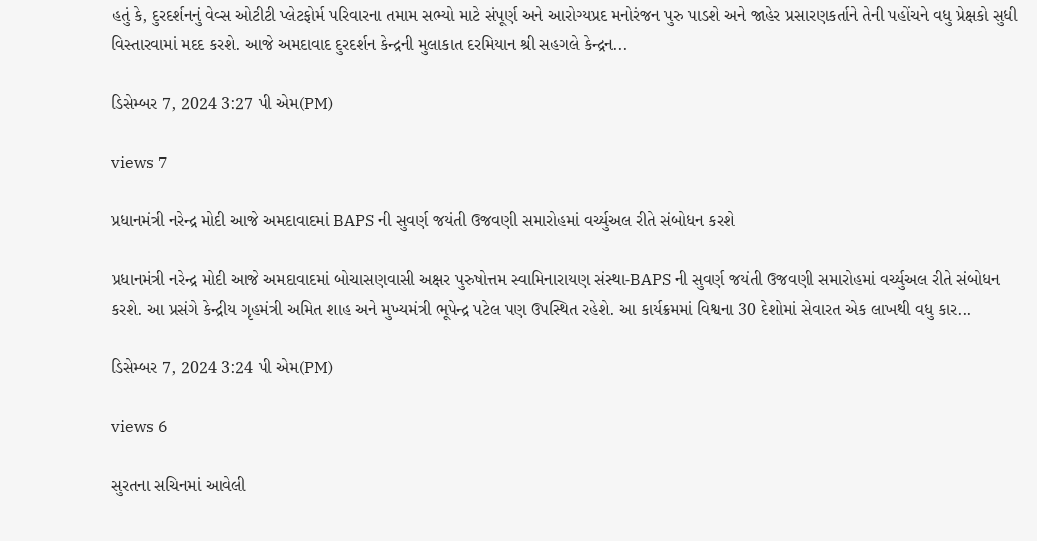હતું કે, દુરદર્શનનું વેવ્સ ઓટીટી પ્લેટફોર્મ પરિવારના તમામ સભ્યો માટે સંપૂર્ણ અને આરોગ્યપ્રદ મનોરંજન પુરુ પાડશે અને જાહેર પ્રસારણકર્તાને તેની પહોંચને વધુ પ્રેક્ષકો સુધી વિસ્તારવામાં મદદ કરશે. આજે અમદાવાદ દુરદર્શન કેન્દ્રની મુલાકાત દરમિયાન શ્રી સહગલે કેન્દ્રન...

ડિસેમ્બર 7, 2024 3:27 પી એમ(PM)

views 7

પ્રધાનમંત્રી નરેન્દ્ર મોદી આજે અમદાવાદમાં BAPS ની સુવર્ણ જયંતી ઉજવણી સમારોહમાં વર્ચ્યુઅલ રીતે સંબોધન કરશે

પ્રધાનમંત્રી નરેન્દ્ર મોદી આજે અમદાવાદમાં બોચાસણવાસી અક્ષર પુરુષોત્તમ સ્વામિનારાયણ સંસ્થા-BAPS ની સુવર્ણ જયંતી ઉજવણી સમારોહમાં વર્ચ્યુઅલ રીતે સંબોધન કરશે. આ પ્રસંગે કેન્દ્રીય ગૃહમંત્રી અમિત શાહ અને મુખ્યમંત્રી ભૂપેન્દ્ર પટેલ પણ ઉપસ્થિત રહેશે. આ કાર્યક્રમમાં વિશ્વના 30 દેશોમાં સેવારત એક લાખથી વધુ કાર...

ડિસેમ્બર 7, 2024 3:24 પી એમ(PM)

views 6

સુરતના સચિનમાં આવેલી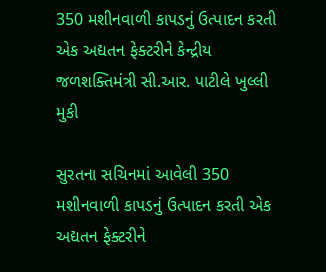350 મશીનવાળી કાપડનું ઉત્પાદન કરતી એક અદ્યતન ફેક્ટરીને કેન્દ્રીય જળશક્તિમંત્રી સી.આર. પાટીલે ખુલ્લી મુકી

સુરતના સચિનમાં આવેલી 350 મશીનવાળી કાપડનું ઉત્પાદન કરતી એક અદ્યતન ફેક્ટરીને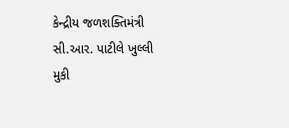કેન્દ્રીય જળશક્તિમંત્રી સી.આર. પાટીલે ખુલ્લી મુકી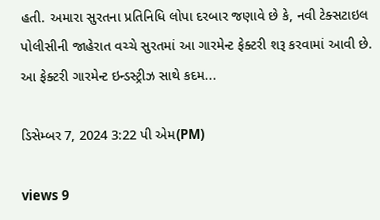હતી. અમારા સુરતના પ્રતિનિધિ લોપા દરબાર જણાવે છે કે, નવી ટેક્સટાઇલ પોલીસીની જાહેરાત વચ્ચે સુરતમાં આ ગારમેન્ટ ફેક્ટરી શરૂ કરવામાં આવી છે. આ ફેક્ટરી ગારમેન્ટ ઇન્ડસ્ટ્રીઝ સાથે કદમ...

ડિસેમ્બર 7, 2024 3:22 પી એમ(PM)

views 9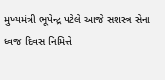મુખ્યમંત્રી ભૂપેન્દ્ર પટેલે આજે સશસ્ત્ર સેના ધ્વજ દિવસ નિમિત્તે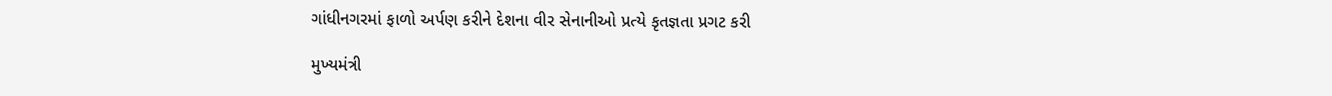ગાંધીનગરમાં ફાળો અર્પણ કરીને દેશના વીર સેનાનીઓ પ્રત્યે કૃતજ્ઞતા પ્રગટ કરી

મુખ્યમંત્રી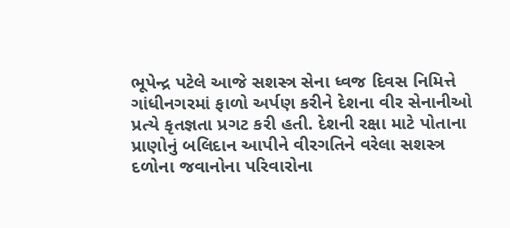ભૂપેન્દ્ર પટેલે આજે સશસ્ત્ર સેના ધ્વજ દિવસ નિમિત્તે ગાંધીનગરમાં ફાળો અર્પણ કરીને દેશના વીર સેનાનીઓ પ્રત્યે કૃતજ્ઞતા પ્રગટ કરી હતી. દેશની રક્ષા માટે પોતાના પ્રાણોનું બલિદાન આપીને વીરગતિને વરેલા સશસ્ત્ર દળોના જવાનોના પરિવારોના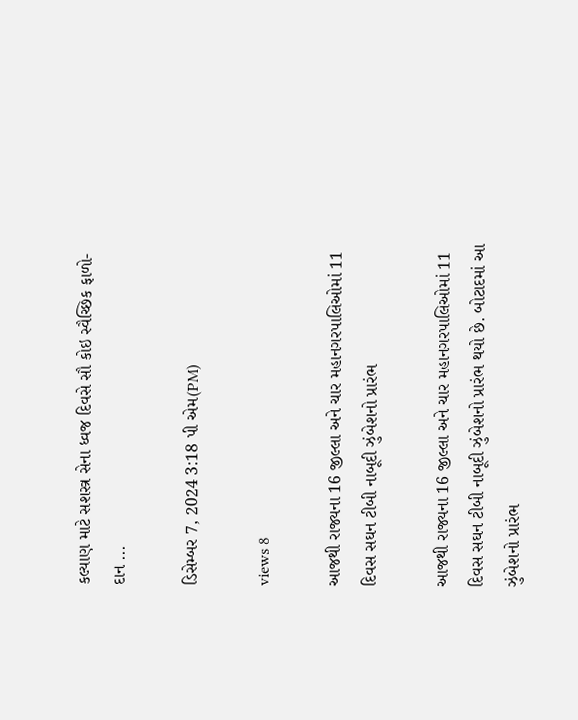કલ્યાણ માટે સશસ્ત્ર સેના ધ્વજ દિવસે સૌ કોઇ સ્વૈચ્છિક ફાળો- દાન ...

ડિસેમ્બર 7, 2024 3:18 પી એમ(PM)

views 8

આજથી રાજ્યના 16 જીલ્લા અને ચાર મહાનગરપાલિઓમાં 11 દિવસ સઘન ટીબી નાબૂદી ઝુંબેશનો પ્રારંભ

આજથી રાજ્યના 16 જીલ્લા અને ચાર મહાનગરપાલિઓમાં 11 દિવસ સઘન ટીબી નાબૂદી ઝુંબેશનો પ્રારંભ થયો છે. બોટાદમાં આ ઝુંબેશનો પ્રારંભ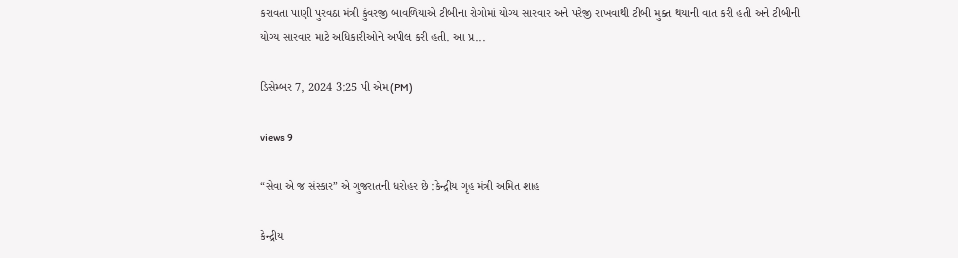કરાવતા પાણી પુરવઠા મંત્રી કુંવરજી બાવળિયાએ ટીબીના રોગોમાં યોગ્ય સારવાર અને પરેજી રાખવાથી ટીબી મુક્ત થયાની વાત કરી હતી અને ટીબીની યોગ્ય સારવાર માટે અધિકારીઓને અપીલ કરી હતી. આ પ્ર...

ડિસેમ્બર 7, 2024 3:25 પી એમ(PM)

views 9

“સેવા એ જ સંસ્કાર” એ ગુજરાતની ધરોહર છે :કેન્દ્રીય ગૃહ મંત્રી અમિત શાહ

કેન્દ્રીય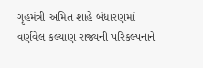ગૃહમંત્રી અમિત શાહે બંધારણમાં વર્ણવેલ કલ્યાણ રાજ્યની પરિકલ્પનાને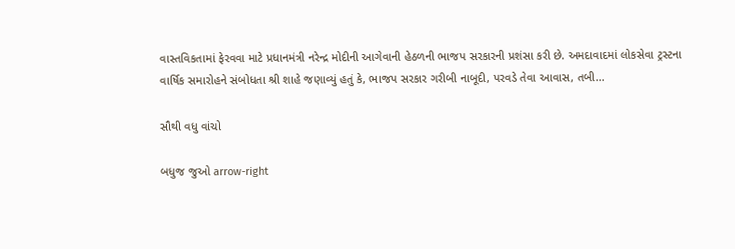વાસ્તવિકતામાં ફેરવવા માટે પ્રધાનમંત્રી નરેન્દ્ર મોદીની આગેવાની હેઠળની ભાજપ સરકારની પ્રશંસા કરી છે. અમદાવાદમાં લોકસેવા ટ્રસ્ટના વાર્ષિક સમારોહને સંબોધતા શ્રી શાહે જણાવ્યું હતું કે, ભાજપ સરકાર ગરીબી નાબૂદી, પરવડે તેવા આવાસ, તબી...

સૌથી વધુ વાંચો

બધુજ જુઓ arrow-right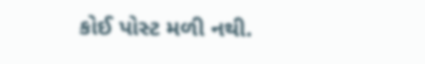કોઈ પોસ્ટ મળી નથી.